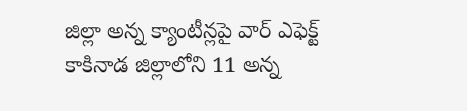జిల్లా అన్న క్యాంటీన్లపై వార్ ఎఫెక్ట్
కాకినాడ జిల్లాలోని 11 అన్న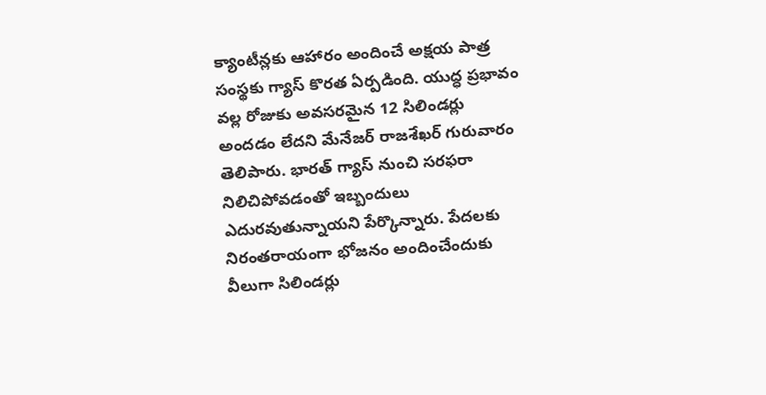క్యాంటీన్లకు ఆహారం అందించే అక్షయ పాత్ర సంస్థకు గ్యాస్ కొరత ఏర్పడింది. యుద్ధ ప్రభావం వల్ల రోజుకు అవసరమైన 12 సిలిండర్లు అందడం లేదని మేనేజర్ రాజశేఖర్ గురువారం తెలిపారు. భారత్ గ్యాస్ నుంచి సరఫరా నిలిచిపోవడంతో ఇబ్బందులు ఎదురవుతున్నాయని పేర్కొన్నారు. పేదలకు నిరంతరాయంగా భోజనం అందించేందుకు వీలుగా సిలిండర్లు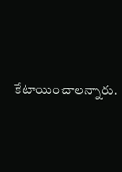కేటాయించాలన్నారు.